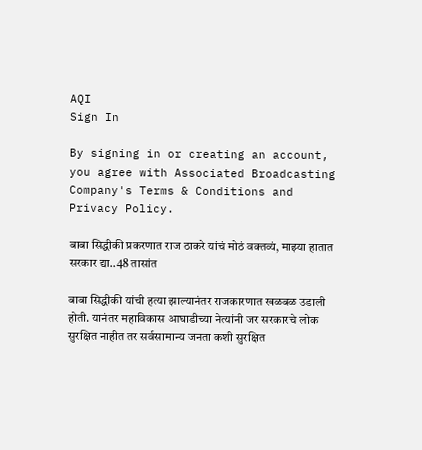AQI
Sign In

By signing in or creating an account, you agree with Associated Broadcasting Company's Terms & Conditions and Privacy Policy.

बाबा सिद्धीकी प्रकरणात राज ठाकरे यांचं मोठं वक्तव्यं, माझ्या हातात सरकार द्या..48 तासांत

बाबा सिद्धीकी यांची हत्या झाल्यानंतर राजकारणात खळबळ उडाली होती. यानंतर महाविकास आघाडीच्या नेत्यांनी जर सरकारचे लोक सुरक्षित नाहीत तर सर्वसामान्य जनता कशी सुरक्षित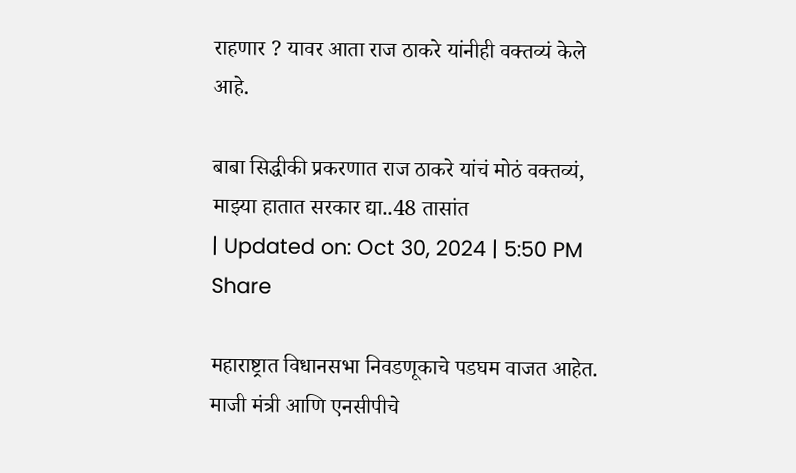राहणार ? यावर आता राज ठाकरे यांनीही वक्तव्यं केले आहे.

बाबा सिद्धीकी प्रकरणात राज ठाकरे यांचं मोठं वक्तव्यं, माझ्या हातात सरकार द्या..48 तासांत
| Updated on: Oct 30, 2024 | 5:50 PM
Share

महाराष्ट्रात विधानसभा निवडणूकाचे पडघम वाजत आहेत. माजी मंत्री आणि एनसीपीचे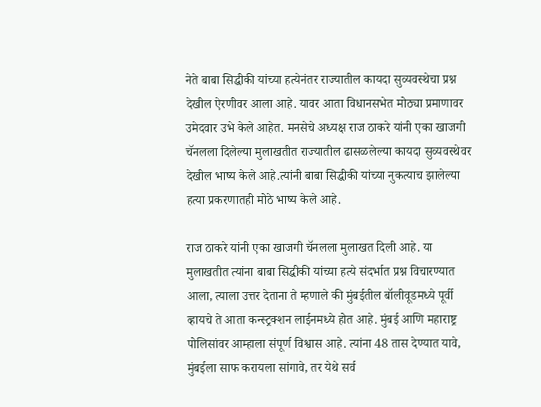नेते बाबा सिद्धीकी यांच्या हत्येनंतर राज्यातील कायदा सुव्यवस्थेचा प्रश्न देखील ऐरणीवर आला आहे. यावर आता विधानसभेत मोठ्या प्रमाणावर उमेदवार उभे केले आहेत. मनसेचे अध्यक्ष राज ठाकरे यांनी एका खाजगी चॅनलला दिलेल्या मुलाखतीत राज्यातील ढासळलेल्या कायदा सुव्यवस्थेवर देखील भाष्य केले आहे.त्यांनी बाबा सिद्धीकी यांच्या नुकत्याच झालेल्या हत्या प्रकरणातही मोठे भाष्य केले आहे.

राज ठाकरे यांनी एका खाजगी चॅनलला मुलाखत दिली आहे. या मुलाखतीत त्यांना बाबा सिद्धीकी यांच्या हत्ये संदर्भात प्रश्न विचारण्यात आला, त्याला उत्तर देताना ते म्हणाले की मुंबईतील बॉलीवूडमध्ये पूर्वी व्हायचे ते आता कन्स्ट्रक्शन लाईनमध्ये होत आहे. मुंबई आणि महाराष्ट्र पोलिसांवर आम्हाला संपूर्ण विश्वास आहे. त्यांना 48 तास देण्यात यावे, मुंबईला साफ करायला सांगावे, तर येथे सर्व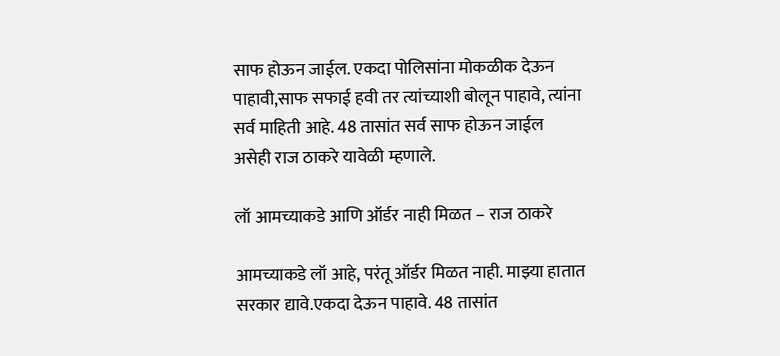साफ होऊन जाईल. एकदा पोलिसांना मोकळीक देऊन पाहावी,साफ सफाई हवी तर त्यांच्याशी बोलून पाहावे, त्यांना सर्व माहिती आहे. 48 तासांत सर्व साफ होऊन जाईल असेही राज ठाकरे यावेळी म्हणाले.

लॉ आमच्याकडे आणि ऑर्डर नाही मिळत – राज ठाकरे

आमच्याकडे लॉ आहे, परंतू ऑर्डर मिळत नाही. माझ्या हातात सरकार द्यावे.एकदा देऊन पाहावे. 48 तासांत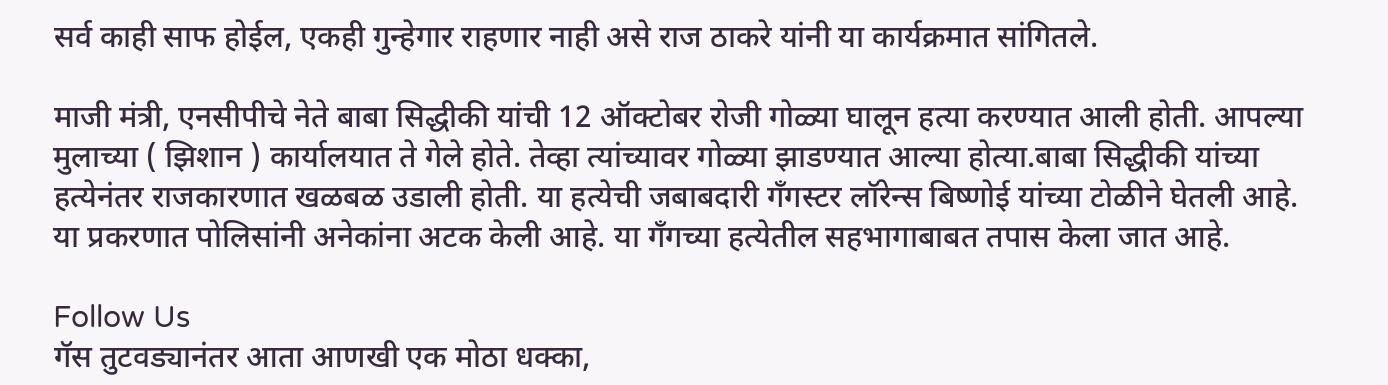सर्व काही साफ होईल, एकही गुन्हेगार राहणार नाही असे राज ठाकरे यांनी या कार्यक्रमात सांगितले.

माजी मंत्री, एनसीपीचे नेते बाबा सिद्धीकी यांची 12 ऑक्टोबर रोजी गोळ्या घालून हत्या करण्यात आली होती. आपल्या मुलाच्या ( झिशान ) कार्यालयात ते गेले होते. तेव्हा त्यांच्यावर गोळ्या झाडण्यात आल्या होत्या.बाबा सिद्धीकी यांच्या हत्येनंतर राजकारणात खळबळ उडाली होती. या हत्येची जबाबदारी गॅंगस्टर लॉरेन्स बिष्णोई यांच्या टोळीने घेतली आहे. या प्रकरणात पोलिसांनी अनेकांना अटक केली आहे. या गॅंगच्या हत्येतील सहभागाबाबत तपास केला जात आहे.

Follow Us
गॅस तुटवड्यानंतर आता आणखी एक मोठा धक्का,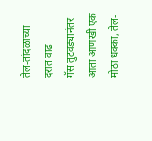तेल-तांदळाच्या दरात वाढ
गॅस तुटवड्यानंतर आता आणखी एक मोठा धक्का, तेल-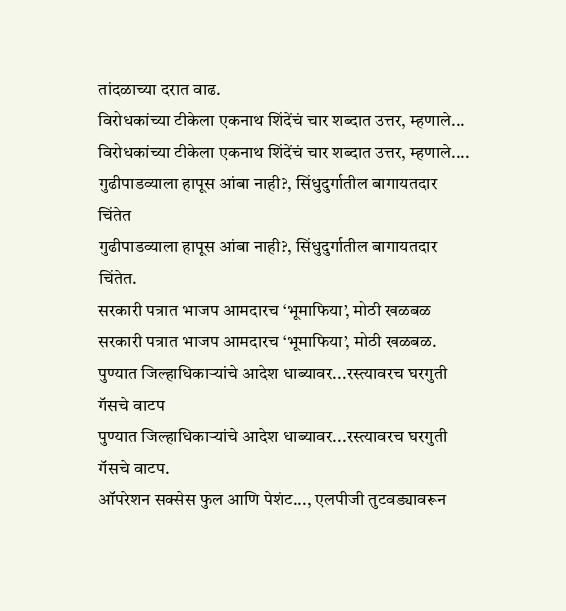तांदळाच्या दरात वाढ.
विरोधकांच्या टीकेला एकनाथ शिंदेंचं चार शब्दात उत्तर, म्हणाले...
विरोधकांच्या टीकेला एकनाथ शिंदेंचं चार शब्दात उत्तर, म्हणाले....
गुढीपाडव्याला हापूस आंबा नाही?, सिंधुदुर्गातील बागायतदार चिंतेत
गुढीपाडव्याला हापूस आंबा नाही?, सिंधुदुर्गातील बागायतदार चिंतेत.
सरकारी पत्रात भाजप आमदारच ‘भूमाफिया’, मोठी खळबळ
सरकारी पत्रात भाजप आमदारच ‘भूमाफिया’, मोठी खळबळ.
पुण्यात जिल्हाधिकाऱ्यांचे आदेश धाब्यावर...रस्त्यावरच घरगुती गॅसचे वाटप
पुण्यात जिल्हाधिकाऱ्यांचे आदेश धाब्यावर...रस्त्यावरच घरगुती गॅसचे वाटप.
ऑपरेशन सक्सेस फुल आणि पेशंट..., एलपीजी तुटवड्यावरून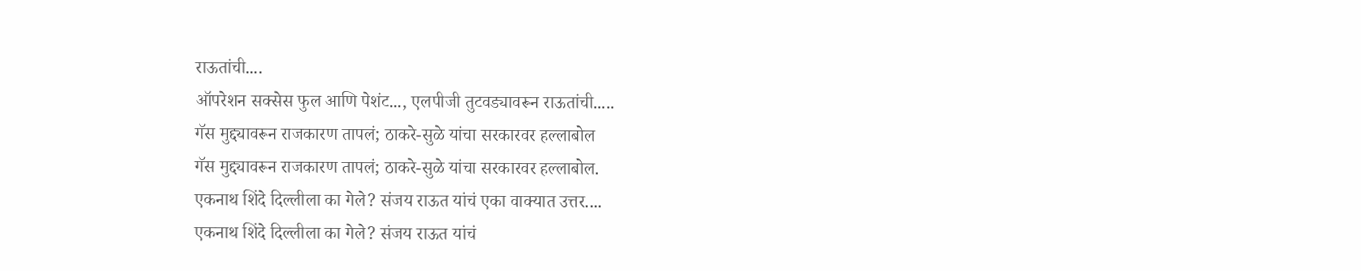राऊतांची....
ऑपरेशन सक्सेस फुल आणि पेशंट..., एलपीजी तुटवड्यावरून राऊतांची.....
गॅस मुद्द्यावरून राजकारण तापलं; ठाकरे-सुळे यांचा सरकारवर हल्लाबोल
गॅस मुद्द्यावरून राजकारण तापलं; ठाकरे-सुळे यांचा सरकारवर हल्लाबोल.
एकनाथ शिंदे दिल्लीला का गेले? संजय राऊत यांचं एका वाक्यात उत्तर....
एकनाथ शिंदे दिल्लीला का गेले? संजय राऊत यांचं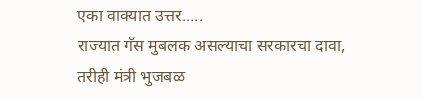एका वाक्यात उत्तर.....
राज्यात गॅस मुबलक असल्याचा सरकारचा दावा, तरीही मंत्री भुजबळ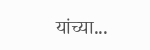यांच्या...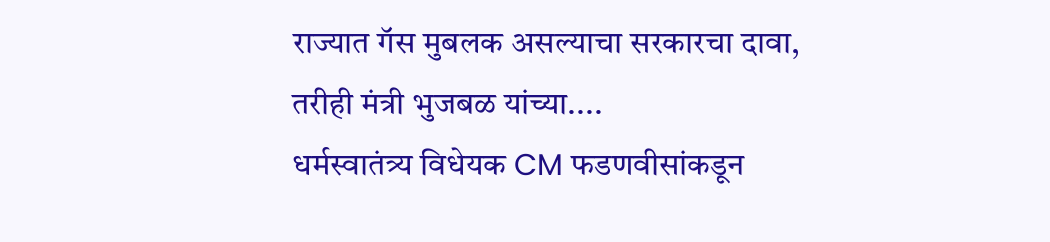राज्यात गॅस मुबलक असल्याचा सरकारचा दावा, तरीही मंत्री भुजबळ यांच्या....
धर्मस्वातंत्र्य विधेयक CM फडणवीसांकडून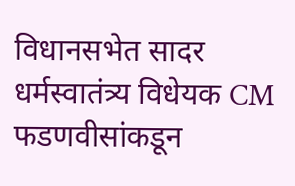विधानसभेत सादर
धर्मस्वातंत्र्य विधेयक CM फडणवीसांकडून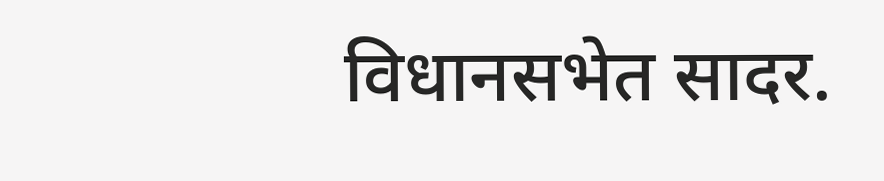विधानसभेत सादर.